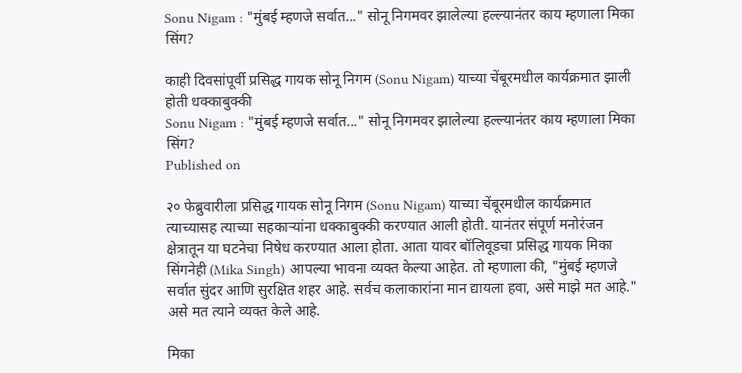Sonu Nigam : "मुंबई म्हणजे सर्वात..." सोनू निगमवर झालेल्या हल्ल्यानंतर काय म्हणाला मिका सिंग?

काही दिवसांपूर्वी प्रसिद्ध गायक सोनू निगम (Sonu Nigam) याच्या चेंबूरमधील कार्यक्रमात झाली होती धक्काबुक्की
Sonu Nigam : "मुंबई म्हणजे सर्वात..." सोनू निगमवर झालेल्या हल्ल्यानंतर काय म्हणाला मिका सिंग?
Published on

२० फेब्रुवारीला प्रसिद्ध गायक सोनू निगम (Sonu Nigam) याच्या चेंबूरमधील कार्यक्रमात त्याच्यासह त्याच्या सहकाऱ्यांना धक्काबुक्की करण्यात आली होती. यानंतर संपूर्ण मनोरंजन क्षेत्रातून या घटनेचा निषेध करण्यात आला होता. आता यावर बॉलिवूडचा प्रसिद्ध गायक मिका सिंगनेही (Mika Singh) आपल्या भावना व्यक्त केल्या आहेत. तो म्हणाला की, "मुंबई म्हणजे सर्वात सुंदर आणि सुरक्षित शहर आहे. सर्वच कलाकारांना मान द्यायला हवा, असे माझे मत आहे." असे मत त्याने व्यक्त केले आहे.

मिका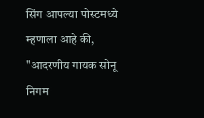सिंग आपल्या पोस्टमध्ये म्हणाला आहे की, "आदरणीय गायक सोनू निगम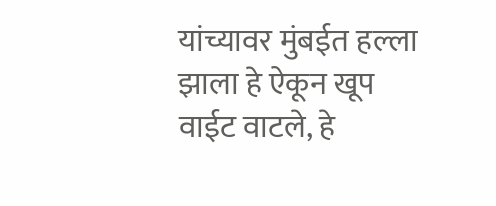यांच्यावर मुंबईत हल्ला झाला हे ऐकून खूप वाईट वाटले, हे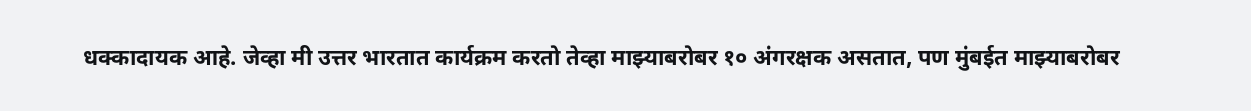धक्कादायक आहे. जेव्हा मी उत्तर भारतात कार्यक्रम करतो तेव्हा माझ्याबरोबर १० अंगरक्षक असतात, पण मुंबईत माझ्याबरोबर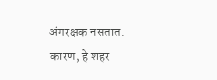अंगरक्षक नसतात. कारण, हे शहर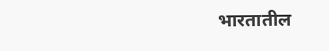भारतातील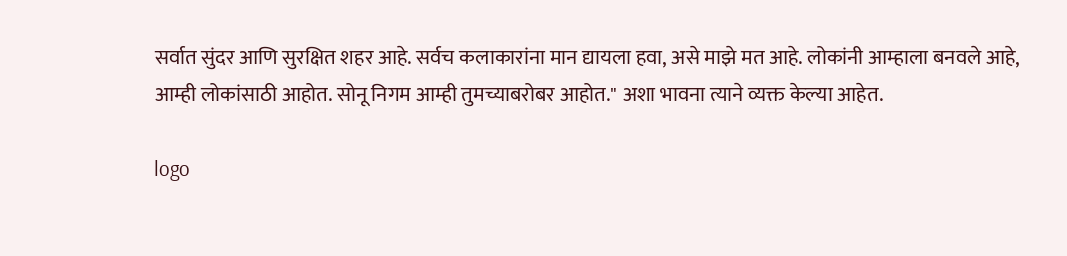सर्वात सुंदर आणि सुरक्षित शहर आहे. सर्वच कलाकारांना मान द्यायला हवा, असे माझे मत आहे. लोकांनी आम्हाला बनवले आहे, आम्ही लोकांसाठी आहोत. सोनू निगम आम्ही तुमच्याबरोबर आहोत." अशा भावना त्याने व्यक्त केल्या आहेत.

logo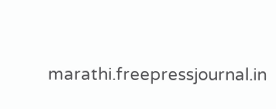marathi.freepressjournal.in